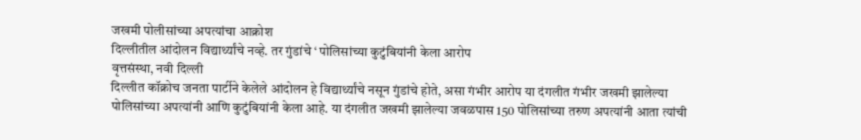जखमी पोलीसांच्या अपत्यांचा आक्रोश
दिल्लीतील आंदोलन विद्यार्थ्यांचे नव्हे. तर गुंडांचे ‘ पोलिसांच्या कुटुंबियांनी केला आरोप
वृत्तसंस्था, नवी दिल्ली
दिल्लीत कॉक्रोच जनता पार्टीने केलेले आंदोलन हे विद्यार्थ्यांचे नसून गुंडांचे होते, असा गंभीर आरोप या दंगलीत गंभीर जखमी झालेल्या पोलिसांच्या अपत्यांनी आणि कुटुंबियांनी केला आहे. या दंगलीत जखमी झालेल्या जवळपास 150 पोलिसांच्या तरुण अपत्यांनी आता त्यांची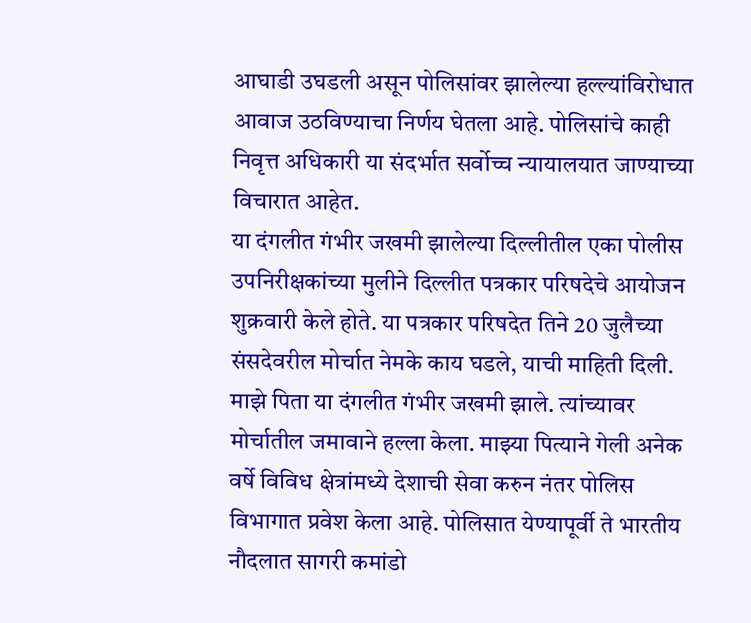आघाडी उघडली असून पोलिसांवर झालेल्या हल्ल्यांविरोधात आवाज उठविण्याचा निर्णय घेतला आहे. पोलिसांचे काही निवृत्त अधिकारी या संदर्भात सर्वोच्च न्यायालयात जाण्याच्या विचारात आहेत.
या दंगलीत गंभीर जखमी झालेल्या दिल्लीतील एका पोलीस उपनिरीक्षकांच्या मुलीने दिल्लीत पत्रकार परिषदेचे आयोजन शुक्रवारी केले होते. या पत्रकार परिषदेत तिने 20 जुलैच्या संसदेवरील मोर्चात नेमके काय घडले, याची माहिती दिली. माझे पिता या दंगलीत गंभीर जखमी झाले. त्यांच्यावर मोर्चातील जमावाने हल्ला केला. माझ्या पित्याने गेली अनेक वर्षे विविध क्षेत्रांमध्ये देशाची सेवा करुन नंतर पोलिस विभागात प्रवेश केला आहे. पोलिसात येण्यापूर्वी ते भारतीय नौदलात सागरी कमांडो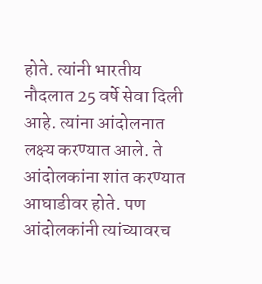होते. त्यांनी भारतीय नौदलात 25 वर्षे सेवा दिली आहे. त्यांना आंदोलनात लक्ष्य करण्यात आले. ते आंदोलकांना शांत करण्यात आघाडीवर होते. पण आंदोलकांनी त्यांच्यावरच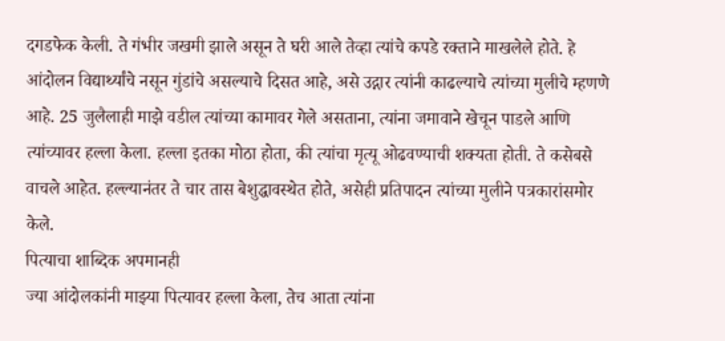दगडफेक केली. ते गंभीर जखमी झाले असून ते घरी आले तेव्हा त्यांचे कपडे रक्ताने माखलेले होते. हे आंदोलन विद्यार्थ्यांचे नसून गुंडांचे असल्याचे दिसत आहे, असे उद्गार त्यांनी काढल्याचे त्यांच्या मुलीचे म्हणणे आहे. 25 जुलैलाही माझे वडील त्यांच्या कामावर गेले असताना, त्यांना जमावाने खेचून पाडले आणि त्यांच्यावर हल्ला केला. हल्ला इतका मोठा होता, की त्यांचा मृत्यू ओढवण्याची शक्यता होती. ते कसेबसे वाचले आहेत. हल्ल्यानंतर ते चार तास बेशुद्धावस्थेत होते, असेही प्रतिपादन त्यांच्या मुलीने पत्रकारांसमोर केले.
पित्याचा शाब्दिक अपमानही
ज्या आंदोलकांनी माझ्या पित्यावर हल्ला केला, तेच आता त्यांना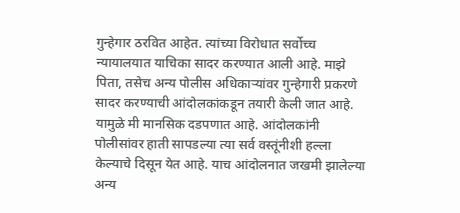गुन्हेगार ठरवित आहेत. त्यांच्या विरोधात सर्वोच्च न्यायालयात याचिका सादर करण्यात आली आहे. माझे पिता, तसेच अन्य पोलीस अधिकाऱ्यांवर गुन्हेगारी प्रकरणे सादर करण्याची आंदोलकांकडून तयारी केली जात आहे. यामुळे मी मानसिक दडपणात आहे. आंदोलकांनी पोलीसांवर हाती सापडल्या त्या सर्व वस्तूंनीशी हल्ला केल्याचे दिसून येत आहे. याच आंदोलनात जखमी झालेल्या अन्य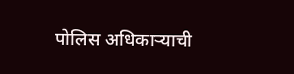पोलिस अधिकाऱ्याची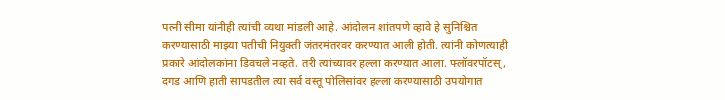पत्नी सीमा यांनीही त्यांची व्यथा मांडली आहे. आंदोलन शांतपणे व्हावे हे सुनिश्चित करण्यासाठी माझ्या पतीची नियुक्ती जंतरमंतरवर करण्यात आली होती. त्यांनी कोणत्याही प्रकारे आंदोलकांना डिवचले नव्हते. तरी त्यांच्यावर हल्ला करण्यात आला. फ्लॉवरपॉटस्, दगड आणि हाती सापडतील त्या सर्व वस्तू पोलिसांवर हल्ला करण्यासाठी उपयोगात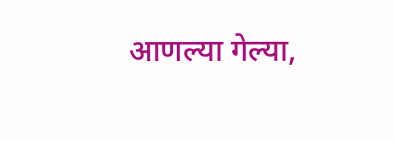आणल्या गेल्या,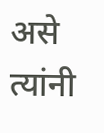असे त्यांनी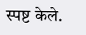स्पष्ट केले.